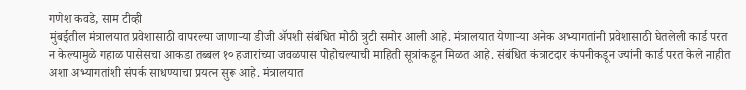गणेश कवडे, साम टीव्ही
मुंबईतील मंत्रालयात प्रवेशासाठी वापरल्या जाणाऱ्या डीजी ॲपशी संबंधित मोठी त्रुटी समोर आली आहे. मंत्रालयात येणाऱ्या अनेक अभ्यागतांनी प्रवेशासाठी घेतलेली कार्ड परत न केल्यामुळे गहाळ पासेसचा आकडा तब्बल १० हजारांच्या जवळपास पोहोचल्याची माहिती सूत्रांकडून मिळत आहे. संबंधित कंत्राटदार कंपनीकडून ज्यांनी कार्ड परत केले नाहीत अशा अभ्यागतांशी संपर्क साधण्याचा प्रयत्न सुरू आहे. मंत्रालयात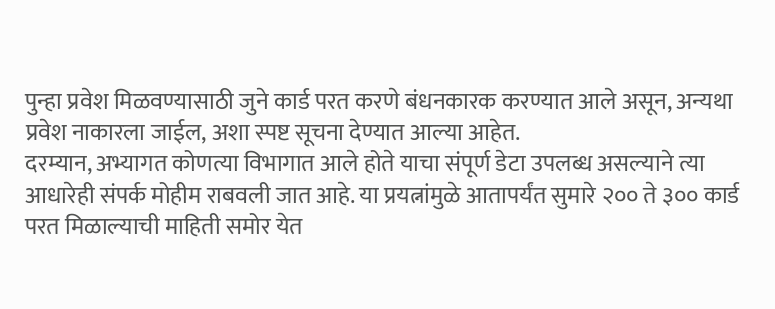पुन्हा प्रवेश मिळवण्यासाठी जुने कार्ड परत करणे बंधनकारक करण्यात आले असून, अन्यथा प्रवेश नाकारला जाईल, अशा स्पष्ट सूचना देण्यात आल्या आहेत.
दरम्यान, अभ्यागत कोणत्या विभागात आले होते याचा संपूर्ण डेटा उपलब्ध असल्याने त्या आधारेही संपर्क मोहीम राबवली जात आहे. या प्रयत्नांमुळे आतापर्यंत सुमारे २०० ते ३०० कार्ड परत मिळाल्याची माहिती समोर येत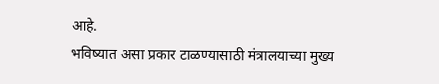आहे.
भविष्यात असा प्रकार टाळण्यासाठी मंत्रालयाच्या मुख्य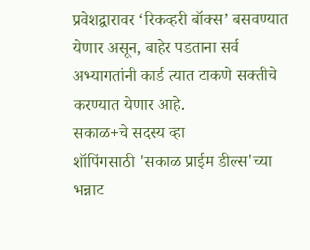प्रवेशद्वारावर ‘रिकव्हरी बॉक्स’ बसवण्यात येणार असून, बाहेर पडताना सर्व अभ्यागतांनी कार्ड त्यात टाकणे सक्तीचे करण्यात येणार आहे.
सकाळ+चे सदस्य व्हा
शॉपिंगसाठी 'सकाळ प्राईम डील्स'च्या भन्नाट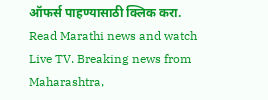ऑफर्स पाहण्यासाठी क्लिक करा.
Read Marathi news and watch Live TV. Breaking news from Maharashtra,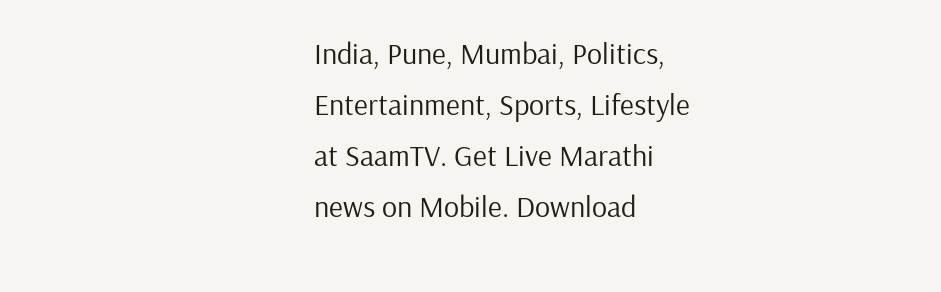India, Pune, Mumbai, Politics, Entertainment, Sports, Lifestyle at SaamTV. Get Live Marathi news on Mobile. Download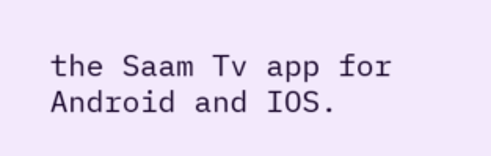the Saam Tv app for Android and IOS.